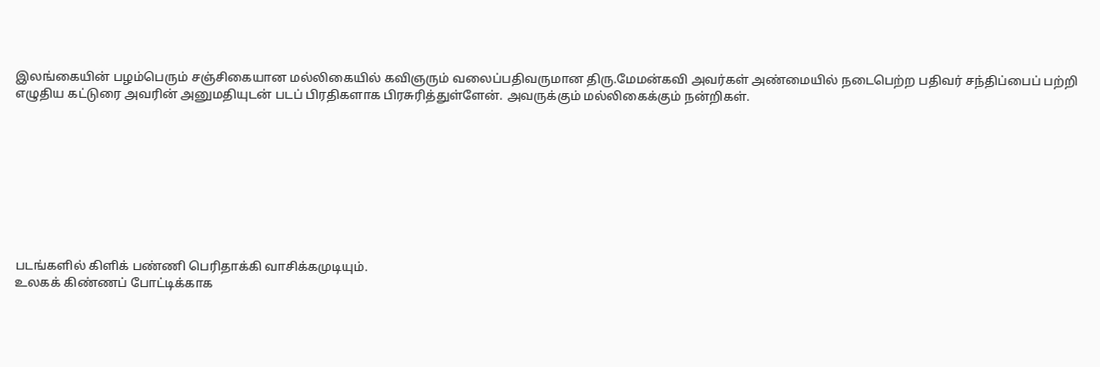இலங்கையின் பழம்பெரும் சஞ்சிகையான மல்லிகையில் கவிஞரும் வலைப்பதிவருமான திரு.மேமன்கவி அவர்கள் அண்மையில் நடைபெற்ற பதிவர் சந்திப்பைப் பற்றி எழுதிய கட்டுரை அவரின் அனுமதியுடன் படப் பிரதிகளாக பிரசுரித்துள்ளேன். அவருக்கும் மல்லிகைக்கும் நன்றிகள்.









படங்களில் கிளிக் பண்ணி பெரிதாக்கி வாசிக்கமுடியும்.
உலகக் கிண்ணப் போட்டிக்காக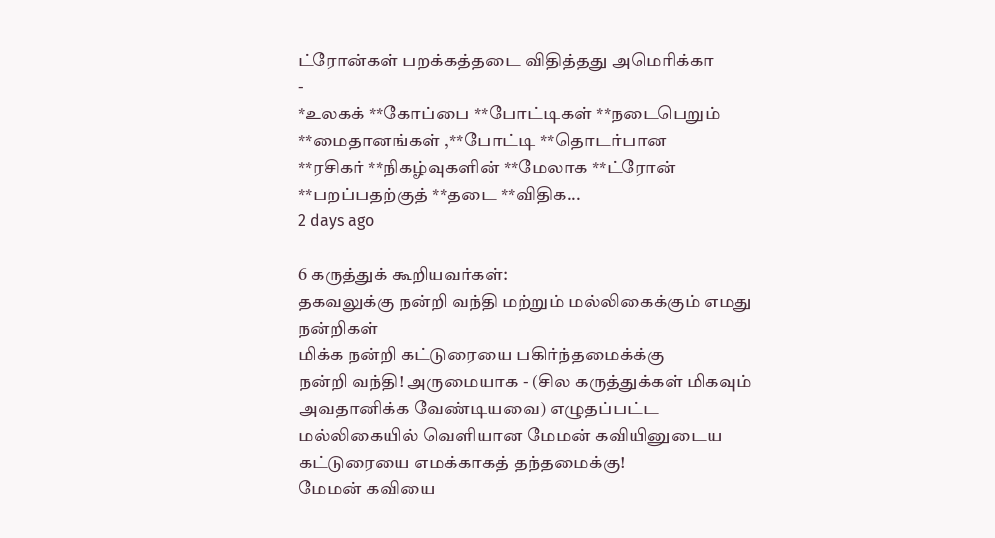ட்ரோன்கள் பறக்கத்தடை விதித்தது அமெரிக்கா
-
*உலகக் **கோப்பை **போட்டிகள் **நடைபெறும் **மைதானங்கள் ,**போட்டி **தொடர்பான
**ரசிகர் **நிகழ்வுகளின் **மேலாக **ட்ரோன் **பறப்பதற்குத் **தடை **விதிக...
2 days ago

6 கருத்துக் கூறியவர்கள்:
தகவலுக்கு நன்றி வந்தி மற்றும் மல்லிகைக்கும் எமது நன்றிகள்
மிக்க நன்றி கட்டுரையை பகிர்ந்தமைக்க்கு
நன்றி வந்தி! அருமையாக - (சில கருத்துக்கள் மிகவும் அவதானிக்க வேண்டியவை) எழுதப்பட்ட மல்லிகையில் வெளியான மேமன் கவியினுடைய கட்டுரையை எமக்காகத் தந்தமைக்கு!
மேமன் கவியை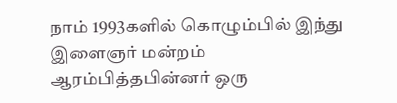நாம் 1993களில் கொழும்பில் இந்து இளைஞர் மன்றம் ஆரம்பித்தபின்னர் ஒரு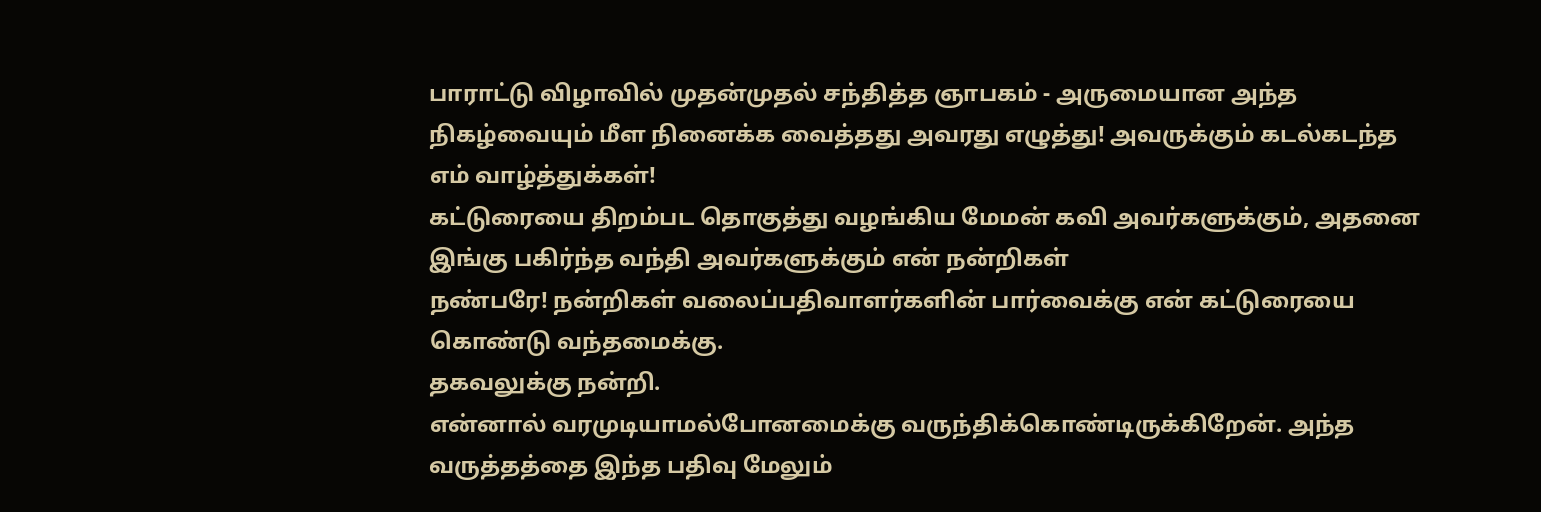பாராட்டு விழாவில் முதன்முதல் சந்தித்த ஞாபகம் - அருமையான அந்த நிகழ்வையும் மீள நினைக்க வைத்தது அவரது எழுத்து! அவருக்கும் கடல்கடந்த எம் வாழ்த்துக்கள்!
கட்டுரையை திறம்பட தொகுத்து வழங்கிய மேமன் கவி அவர்களுக்கும், அதனை இங்கு பகிர்ந்த வந்தி அவர்களுக்கும் என் நன்றிகள்
நண்பரே! நன்றிகள் வலைப்பதிவாளர்களின் பார்வைக்கு என் கட்டுரையை கொண்டு வந்தமைக்கு.
தகவலுக்கு நன்றி.
என்னால் வரமுடியாமல்போனமைக்கு வருந்திக்கொண்டிருக்கிறேன். அந்த வருத்தத்தை இந்த பதிவு மேலும்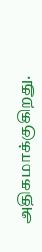அதிகமாக்குகிறது.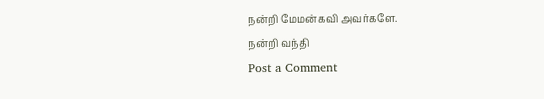நன்றி மேமன்கவி அவர்களே.
நன்றி வந்தி
Post a Comment